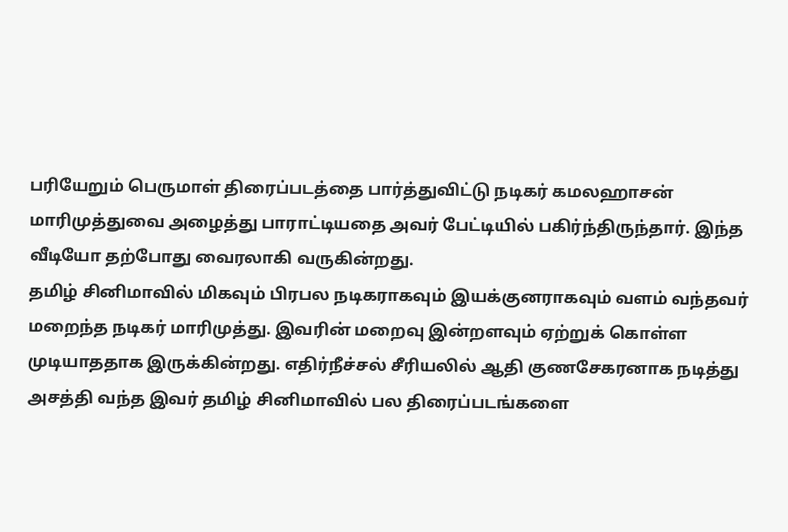பரியேறும் பெருமாள் திரைப்படத்தை பார்த்துவிட்டு நடிகர் கமலஹாசன் மாரிமுத்துவை அழைத்து பாராட்டியதை அவர் பேட்டியில் பகிர்ந்திருந்தார். இந்த வீடியோ தற்போது வைரலாகி வருகின்றது.
தமிழ் சினிமாவில் மிகவும் பிரபல நடிகராகவும் இயக்குனராகவும் வளம் வந்தவர் மறைந்த நடிகர் மாரிமுத்து. இவரின் மறைவு இன்றளவும் ஏற்றுக் கொள்ள முடியாததாக இருக்கின்றது. எதிர்நீச்சல் சீரியலில் ஆதி குணசேகரனாக நடித்து அசத்தி வந்த இவர் தமிழ் சினிமாவில் பல திரைப்படங்களை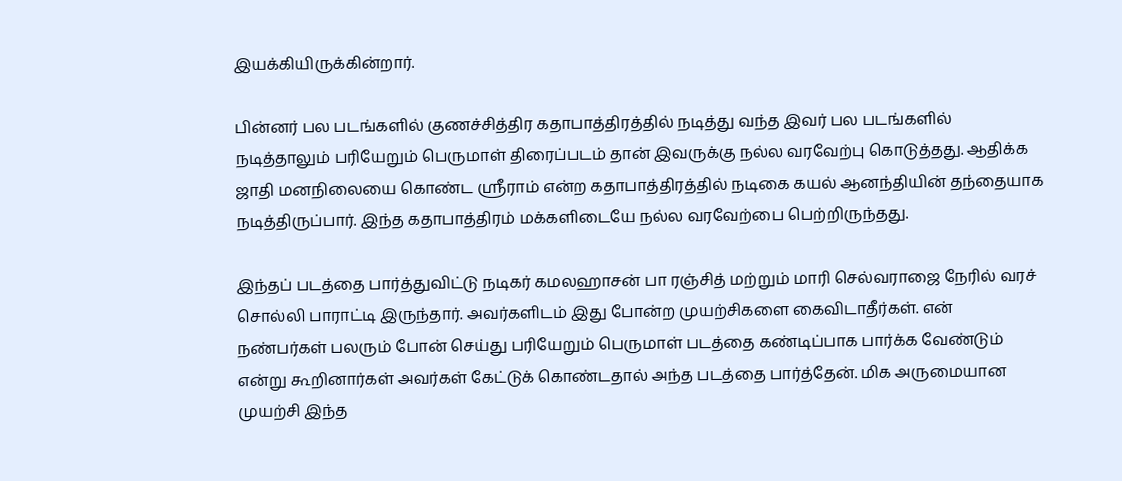இயக்கியிருக்கின்றார்.

பின்னர் பல படங்களில் குணச்சித்திர கதாபாத்திரத்தில் நடித்து வந்த இவர் பல படங்களில் நடித்தாலும் பரியேறும் பெருமாள் திரைப்படம் தான் இவருக்கு நல்ல வரவேற்பு கொடுத்தது. ஆதிக்க ஜாதி மனநிலையை கொண்ட ஸ்ரீராம் என்ற கதாபாத்திரத்தில் நடிகை கயல் ஆனந்தியின் தந்தையாக நடித்திருப்பார். இந்த கதாபாத்திரம் மக்களிடையே நல்ல வரவேற்பை பெற்றிருந்தது.

இந்தப் படத்தை பார்த்துவிட்டு நடிகர் கமலஹாசன் பா ரஞ்சித் மற்றும் மாரி செல்வராஜை நேரில் வரச் சொல்லி பாராட்டி இருந்தார். அவர்களிடம் இது போன்ற முயற்சிகளை கைவிடாதீர்கள். என் நண்பர்கள் பலரும் போன் செய்து பரியேறும் பெருமாள் படத்தை கண்டிப்பாக பார்க்க வேண்டும் என்று கூறினார்கள் அவர்கள் கேட்டுக் கொண்டதால் அந்த படத்தை பார்த்தேன். மிக அருமையான முயற்சி இந்த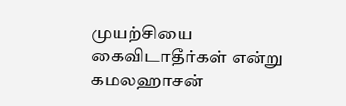முயற்சியை கைவிடாதீர்கள் என்று கமலஹாசன்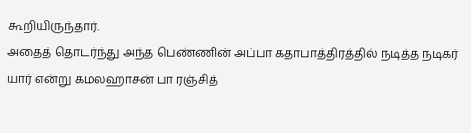கூறியிருந்தார்.
அதைத் தொடர்ந்து அந்த பெண்ணின் அப்பா கதாபாத்திரத்தில் நடித்த நடிகர் யார் என்று கமலஹாசன் பா ரஞ்சித்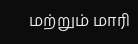மற்றும் மாரி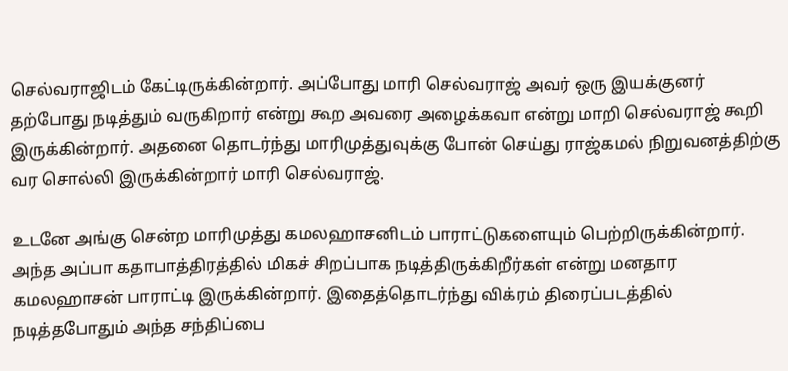செல்வராஜிடம் கேட்டிருக்கின்றார். அப்போது மாரி செல்வராஜ் அவர் ஒரு இயக்குனர் தற்போது நடித்தும் வருகிறார் என்று கூற அவரை அழைக்கவா என்று மாறி செல்வராஜ் கூறி இருக்கின்றார். அதனை தொடர்ந்து மாரிமுத்துவுக்கு போன் செய்து ராஜ்கமல் நிறுவனத்திற்கு வர சொல்லி இருக்கின்றார் மாரி செல்வராஜ்.

உடனே அங்கு சென்ற மாரிமுத்து கமலஹாசனிடம் பாராட்டுகளையும் பெற்றிருக்கின்றார். அந்த அப்பா கதாபாத்திரத்தில் மிகச் சிறப்பாக நடித்திருக்கிறீர்கள் என்று மனதார கமலஹாசன் பாராட்டி இருக்கின்றார். இதைத்தொடர்ந்து விக்ரம் திரைப்படத்தில் நடித்தபோதும் அந்த சந்திப்பை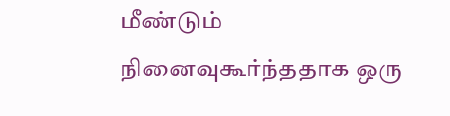மீண்டும் நினைவுகூர்ந்ததாக ஒரு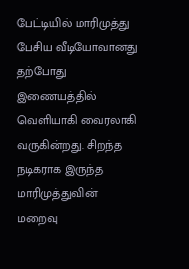பேட்டியில் மாரிமுத்து பேசிய வீடியோவானது தற்போது இணையத்தில் வெளியாகி வைரலாகி வருகின்றது. சிறந்த நடிகராக இருந்த மாரிமுத்துவின் மறைவு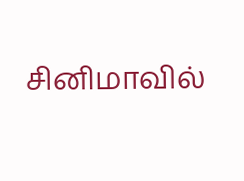சினிமாவில்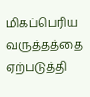மிகப்பெரிய வருத்தத்தை ஏற்படுத்தி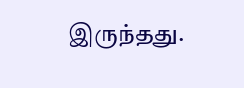இருந்தது.